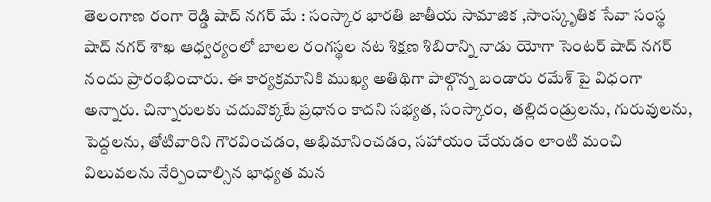తెలంగాణ రంగా రెడ్డి షాద్ నగర్ మే : సంస్కార భారతి జాతీయ సామాజిక ,సాంస్కృతిక సేవా సంస్థ షాద్ నగర్ శాఖ ఆధ్వర్యంలో బాలల రంగస్థల నట శిక్షణ శిబిరాన్ని నాడు యోగా సెంటర్ షాద్ నగర్ నందు ప్రారంభించారు. ఈ కార్యక్రమానికి ముఖ్య అతిథిగా పాల్గొన్న బండారు రమేశ్ పై విధంగా అన్నారు. చిన్నారులకు చదువొక్కటే ప్రధానం కాదని సభ్యత, సంస్కారం, తల్లిదండ్రులను, గురువులను, పెద్దలను, తోటివారిని గౌరవించడం, అభిమానించడం, సహాయం చేయడం లాంటి మంచి విలువలను నేర్పించాల్సిన భాధ్యత మన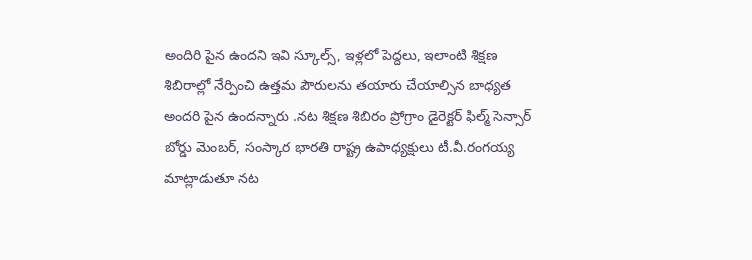అందిరి పైన ఉందని ఇవి స్కూల్స్, ఇళ్లలో పెద్దలు, ఇలాంటి శిక్షణ శిబిరాల్లో నేర్పించి ఉత్తమ పౌరులను తయారు చేయాల్సిన బాధ్యత అందరి పైన ఉందన్నారు .నట శిక్షణ శిబిరం ప్రోగ్రాం డైరెక్టర్ ఫిల్మ్ సెన్సార్ బోర్డు మెంబర్, సంస్కార భారతి రాష్ట్ర ఉపాధ్యక్షులు టీ.వీ.రంగయ్య మాట్లాడుతూ నట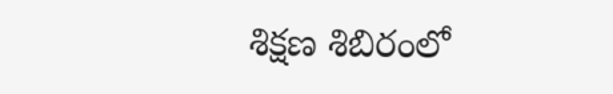శిక్షణ శిబిరంలో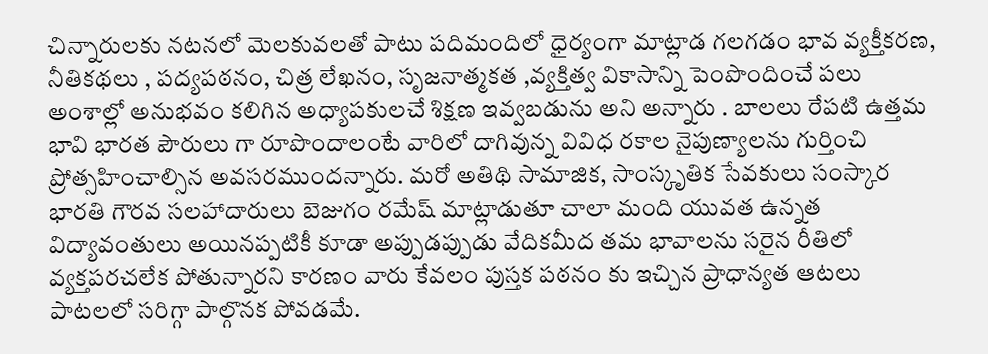చిన్నారులకు నటనలో మెలకువలతో పాటు పదిమందిలో ధైర్యంగా మాట్లాడ గలగడం భావ వ్యక్తీకరణ, నీతికథలు , పద్యపఠనం, చిత్ర లేఖనం, సృజనాత్మకత ,వ్యక్తిత్వ వికాసాన్ని పెంపొందించే పలు అంశాల్లో అనుభవం కలిగిన అధ్యాపకులచే శిక్షణ ఇవ్వబడును అని అన్నారు . బాలలు రేపటి ఉత్తమ భావి భారత పౌరులు గా రూపొందాలంటే వారిలో దాగివున్న వివిధ రకాల నైపుణ్యాలను గుర్తించి ప్రోత్సహించాల్సిన అవసరముందన్నారు. మరో అతిథి సామాజిక, సాంస్కృతిక సేవకులు సంస్కార భారతి గౌరవ సలహాదారులు బెజుగం రమేష్ మాట్లాడుతూ చాలా మంది యువత ఉన్నత విద్యావంతులు అయినప్పటికీ కూడా అప్పుడప్పుడు వేదికమీద తమ భావాలను సరైన రీతిలో వ్యక్తపరచలేక పోతున్నారని కారణం వారు కేవలం పుస్తక పఠనం కు ఇచ్చిన ప్రాధాన్యత ఆటలు పాటలలో సరిగ్గా పాల్గొనక పోవడమే.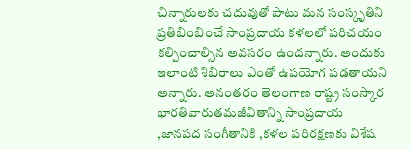చిన్నారులకు చదువుతో పాటు మన సంస్కృతిని ప్రతిబింబించే సాంప్రదాయ కళలలో పరిచయం కల్పించాల్సిన అవసరం ఉందన్నారు. అందుకు ఇలాంటి శిబిరాలు ఎంతో ఉపయోగ పడతాయని అన్నారు. అనంతరం తెలంగాణ రాష్ట్ర సంస్కార భారతివారుతమజీవితాన్ని సాంప్రదాయ ,జానపద సంగీతానికి ,కళల పరిరక్షణకు విశేష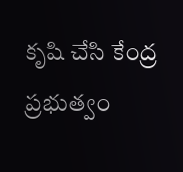కృషి చేసి కేంద్ర ప్రభుత్వం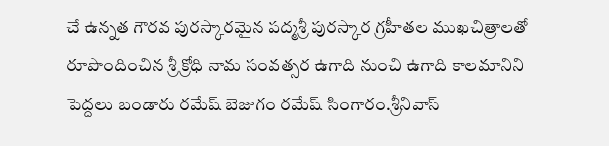చే ఉన్నత గౌరవ పురస్కారమైన పద్మశ్రీ పురస్కార గ్రహీతల ముఖచిత్రాలతో రూపొందించిన శ్రీ క్రోధి నామ సంవత్సర ఉగాది నుంచి ఉగాది కాలమానిని పెద్దలు బండారు రమేష్ బెజుగం రమేష్ సింగారం.శ్రీనివాస్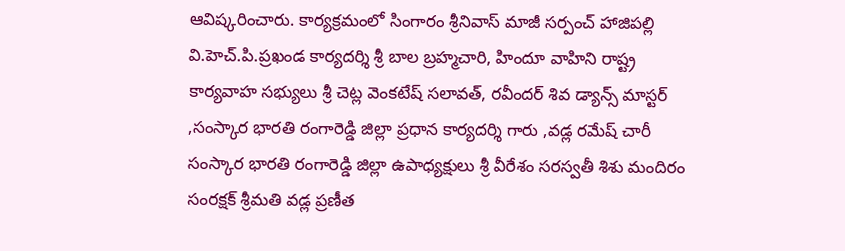ఆవిష్కరించారు. కార్యక్రమంలో సింగారం శ్రీనివాస్ మాజీ సర్పంచ్ హాజిపల్లి వి.హెచ్.పి.ప్రఖండ కార్యదర్శి శ్రీ బాల బ్రహ్మచారి, హిందూ వాహిని రాష్ట్ర కార్యవాహ సభ్యులు శ్రీ చెట్ల వెంకటేష్ సలావత్, రవీందర్ శివ డ్యాన్స్ మాస్టర్ ,సంస్కార భారతి రంగారెడ్డి జిల్లా ప్రధాన కార్యదర్శి గారు ,వడ్ల రమేష్ చారీ సంస్కార భారతి రంగారెడ్డి జిల్లా ఉపాధ్యక్షులు శ్రీ వీరేశం సరస్వతీ శిశు మందిరం సంరక్షక్ శ్రీమతి వడ్ల ప్రణీత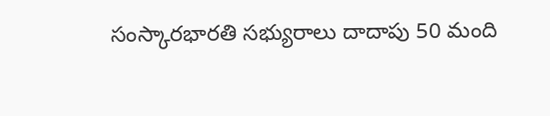సంస్కారభారతి సభ్యురాలు దాదాపు 50 మంది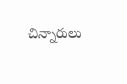చిన్నారులు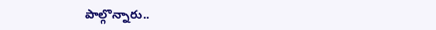పాల్గొన్నారు..